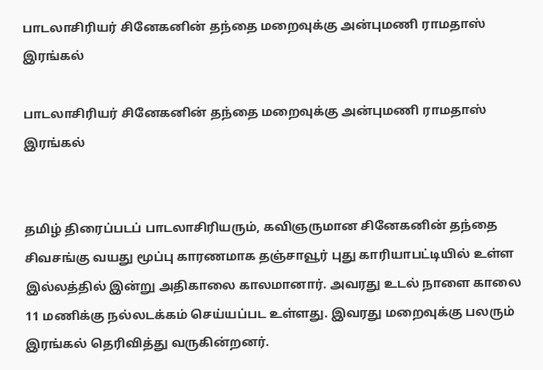பாடலாசிரியர் சினேகனின் தந்தை மறைவுக்கு அன்புமணி ராமதாஸ் இரங்கல்

பாடலாசிரியர் சினேகனின் தந்தை மறைவுக்கு அன்புமணி ராமதாஸ் இரங்கல்


தமிழ் திரைப்படப் பாடலாசிரியரும், கவிஞருமான சினேகனின் தந்தை சிவசங்கு வயது மூப்பு காரணமாக தஞ்சாவூர் புது காரியாபட்டியில் உள்ள இல்லத்தில் இன்று அதிகாலை காலமானார். அவரது உடல் நாளை காலை 11 மணிக்கு நல்லடக்கம் செய்யப்பட உள்ளது. இவரது மறைவுக்கு பலரும் இரங்கல் தெரிவித்து வருகின்றனர்.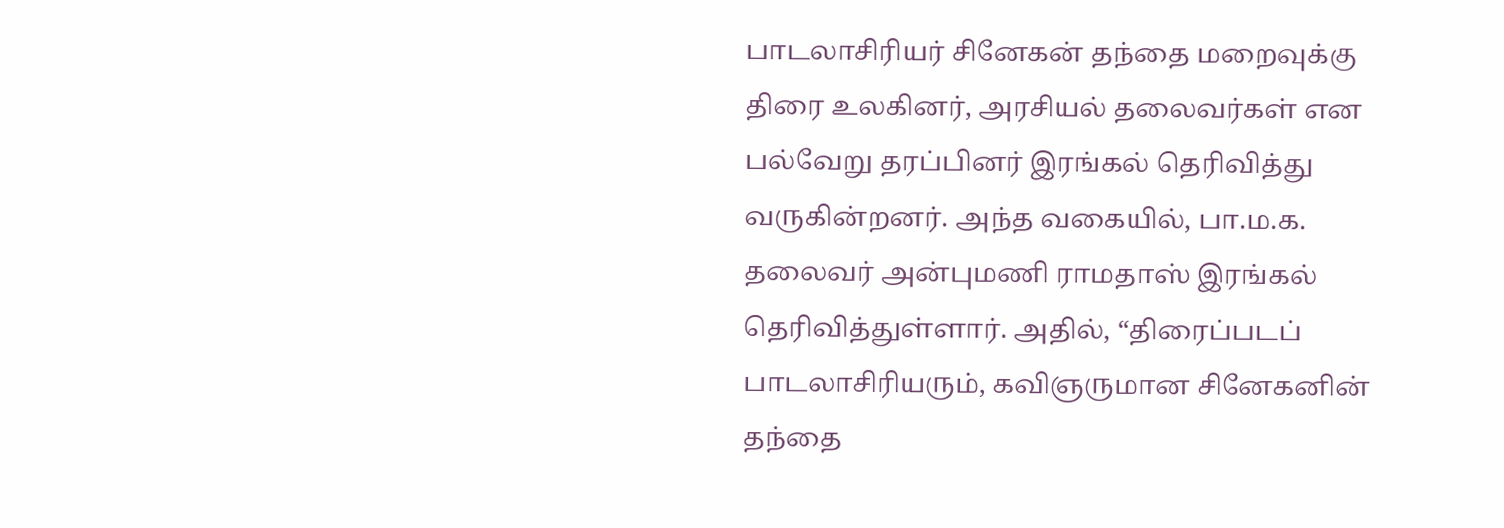பாடலாசிரியர் சினேகன் தந்தை மறைவுக்கு திரை உலகினர், அரசியல் தலைவர்கள் என பல்வேறு தரப்பினர் இரங்கல் தெரிவித்து வருகின்றனர். அந்த வகையில், பா.ம.க. தலைவர் அன்புமணி ராமதாஸ் இரங்கல் தெரிவித்துள்ளார். அதில், “திரைப்படப் பாடலாசிரியரும், கவிஞருமான சினேகனின் தந்தை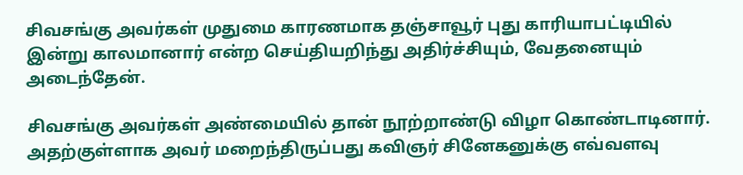சிவசங்கு அவர்கள் முதுமை காரணமாக தஞ்சாவூர் புது காரியாபட்டியில் இன்று காலமானார் என்ற செய்தியறிந்து அதிர்ச்சியும், வேதனையும் அடைந்தேன்.

சிவசங்கு அவர்கள் அண்மையில் தான் நூற்றாண்டு விழா கொண்டாடினார். அதற்குள்ளாக அவர் மறைந்திருப்பது கவிஞர் சினேகனுக்கு எவ்வளவு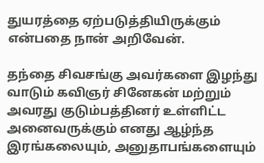துயரத்தை ஏற்படுத்தியிருக்கும் என்பதை நான் அறிவேன்.

தந்தை சிவசங்கு அவர்களை இழந்து வாடும் கவிஞர் சினேகன் மற்றும் அவரது குடும்பத்தினர் உள்ளிட்ட அனைவருக்கும் எனது ஆழ்ந்த இரங்கலையும், அனுதாபங்களையும்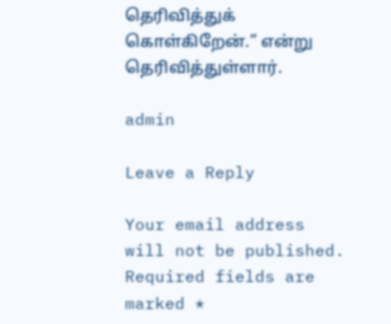தெரிவித்துக் கொள்கிறேன்.” என்று தெரிவித்துள்ளார்.

admin

Leave a Reply

Your email address will not be published. Required fields are marked *